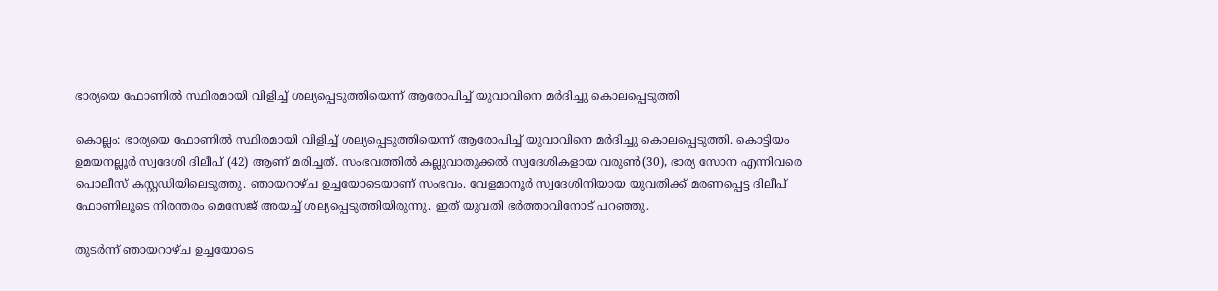ഭാര്യയെ ഫോണില്‍ സ്ഥിരമായി വിളിച്ച് ശല്യപ്പെടുത്തിയെന്ന് ആരോപിച്ച് യുവാവിനെ മർദിച്ചു കൊലപ്പെടുത്തി

കൊല്ലം: ഭാര്യയെ ഫോണില്‍ സ്ഥിരമായി വിളിച്ച് ശല്യപ്പെടുത്തിയെന്ന് ആരോപിച്ച് യുവാവിനെ മർദിച്ചു കൊലപ്പെടുത്തി. കൊട്ടിയം ഉമയനല്ലൂർ സ്വദേശി ദിലീപ് (42) ആണ് മരിച്ചത്. സംഭവത്തിൽ കല്ലുവാതുക്കല്‍ സ്വദേശികളായ വരുണ്‍(30), ഭാര്യ സോന എന്നിവരെ പൊലീസ് കസ്റ്റഡിയിലെടുത്തു. ഞായറാഴ്ച ഉച്ചയോടെയാണ് സംഭവം. വേളമാനൂർ സ്വദേശിനിയായ യുവതിക്ക് മരണപ്പെട്ട ദിലീപ് ഫോണിലൂടെ നിരന്തരം മെസേജ് അയച്ച് ശല്യപ്പെടുത്തിയിരുന്നു. ഇത് യുവതി ഭർത്താവിനോട് പറഞ്ഞു.

തുടർന്ന് ഞായറാഴ്ച ഉച്ചയോടെ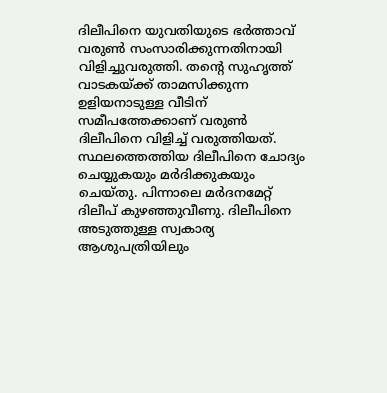ദിലീപിനെ യുവതിയുടെ ഭർത്താവ് വരുണ്‍ സംസാരിക്കുന്നതിനായി വിളിച്ചുവരുത്തി. തന്‍റെ സുഹൃത്ത് വാടകയ്ക്ക് താമസിക്കുന്ന ഉളിയനാടുള്ള വീടിന് സമീപത്തേക്കാണ് വരുണ്‍ ദിലീപിനെ വിളിച്ച് വരുത്തിയത്. സ്ഥലത്തെത്തിയ ദിലീപിനെ ചോദ്യം ചെയ്യുകയും മർദിക്കുകയും ചെയ്തു. പിന്നാലെ മർദനമേറ്റ് ദിലീപ് കുഴഞ്ഞുവീണു. ദിലീപിനെ അടുത്തുള്ള സ്വകാര്യ ആശുപത്രിയിലും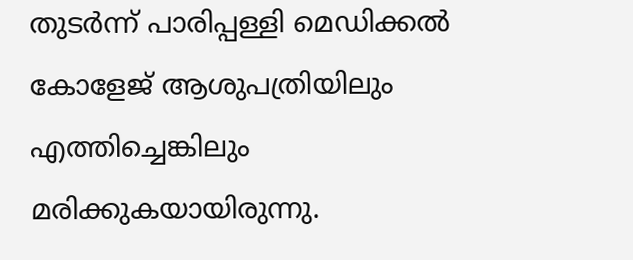തുടർന്ന് പാരിപ്പള്ളി മെഡിക്കൽ കോളേജ് ആശുപത്രിയിലും എത്തിച്ചെങ്കിലും മരിക്കുകയായിരുന്നു.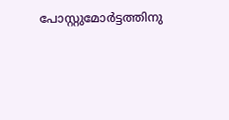പോസ്റ്റുമോര്‍ട്ടത്തിനു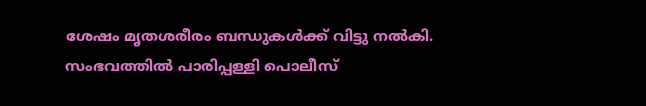ശേഷം മൃതശരീരം ബന്ധുകൾക്ക് വിട്ടു നൽകി. സംഭവത്തിൽ പാരിപ്പള്ളി പൊലീസ്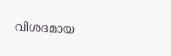വിശദമായ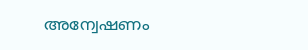അന്വേഷണം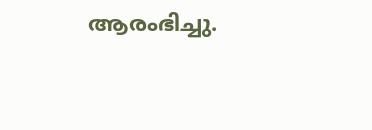ആരംഭിച്ചു.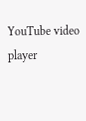YouTube video player